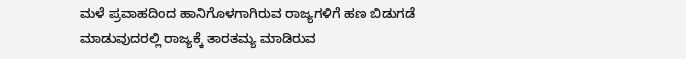ಮಳೆ ಪ್ರವಾಹದಿಂದ ಹಾನಿಗೊಳಗಾಗಿರುವ ರಾಜ್ಯಗಳಿಗೆ ಹಣ ಬಿಡುಗಡೆ ಮಾಡುವುದರಲ್ಲಿ ರಾಜ್ಯಕ್ಕೆ ತಾರತಮ್ಯ ಮಾಡಿರುವ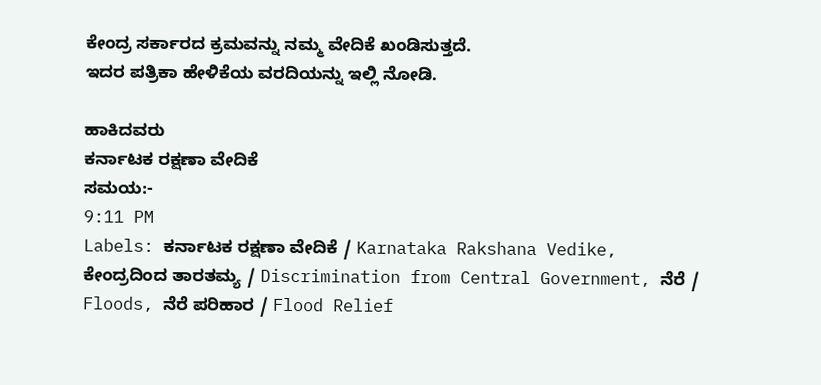ಕೇಂದ್ರ ಸರ್ಕಾರದ ಕ್ರಮವನ್ನು ನಮ್ಮ ವೇದಿಕೆ ಖಂಡಿಸುತ್ತದೆ.
ಇದರ ಪತ್ರಿಕಾ ಹೇಳಿಕೆಯ ವರದಿಯನ್ನು ಇಲ್ಲಿ ನೋಡಿ.

ಹಾಕಿದವರು
ಕರ್ನಾಟಕ ರಕ್ಷಣಾ ವೇದಿಕೆ
ಸಮಯ:-
9:11 PM
Labels: ಕರ್ನಾಟಕ ರಕ್ಷಣಾ ವೇದಿಕೆ / Karnataka Rakshana Vedike, ಕೇಂದ್ರದಿಂದ ತಾರತಮ್ಯ / Discrimination from Central Government, ನೆರೆ / Floods, ನೆರೆ ಪರಿಹಾರ / Flood Relief